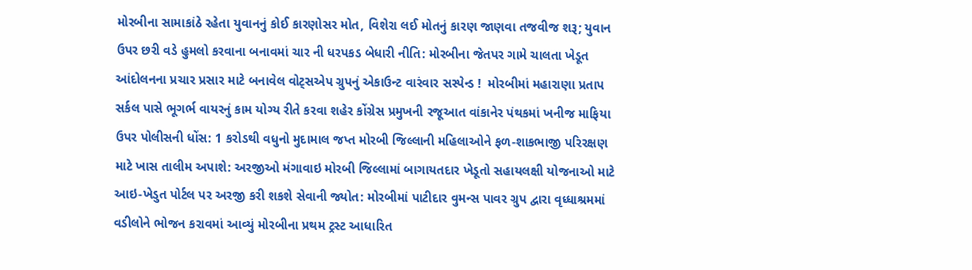મોરબીના સામાકાંઠે રહેતા યુવાનનું કોઈ કારણોસર મોત, વિશેરા લઈ મોતનું કારણ જાણવા તજવીજ શરૂ; યુવાન ઉપર છરી વડે હુમલો કરવાના બનાવમાં ચાર ની ધરપકડ બેધારી નીતિ: મોરબીના જેતપર ગામે ચાલતા ખેડૂત આંદોલનના પ્રચાર પ્રસાર માટે બનાવેલ વોટ્સએપ ગ્રુપનું એકાઉન્ટ વારંવાર સસ્પેન્ડ !  મોરબીમાં મહારાણા પ્રતાપ સર્કલ પાસે ભૂગર્ભ વાયરનું કામ યોગ્ય રીતે કરવા શહેર કોંગ્રેસ પ્રમુખની રજૂઆત વાંકાનેર પંથકમાં ખનીજ માફિયા ઉપર પોલીસની ધોંસ: 1 કરોડથી વધુનો મુદામાલ જપ્ત મોરબી જિલ્લાની મહિલાઓને ફળ-શાકભાજી પરિરક્ષણ માટે ખાસ તાલીમ અપાશે: અરજીઓ મંગાવાઇ મોરબી જિલ્લામાં બાગાયતદાર ખેડૂતો સહાયલક્ષી યોજનાઓ માટે આઇ-ખેડુત પોર્ટલ પર અરજી કરી શકશે સેવાની જ્યોત: મોરબીમાં પાટીદાર વુમન્સ પાવર ગ્રુપ દ્વારા વૃધ્ધાશ્રમમાં વડીલોને ભોજન કરાવમાં આવ્યું મોરબીના પ્રથમ ટ્રસ્ટ આધારિત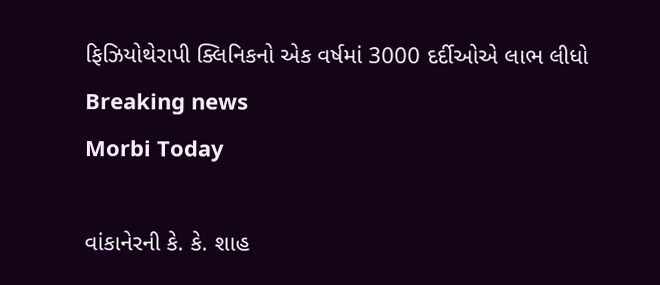ફિઝિયોથેરાપી ક્લિનિકનો એક વર્ષમાં 3000 દર્દીઓએ લાભ લીધો
Breaking news
Morbi Today

વાંકાનેરની કે. કે. શાહ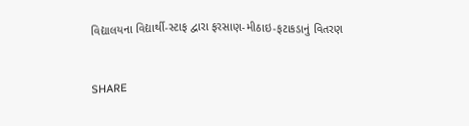વિદ્યાલયના વિદ્યાર્થી-સ્ટાફ દ્વારા ફરસાણ-મીઠાઇ-ફટાકડાનું વિતરણ


SHARE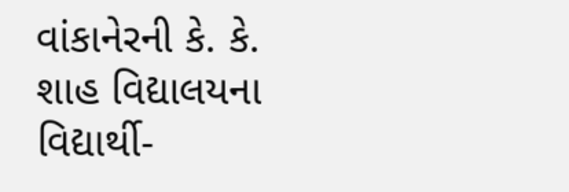વાંકાનેરની કે. કે. શાહ વિદ્યાલયના વિદ્યાર્થી-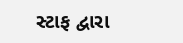સ્ટાફ દ્વારા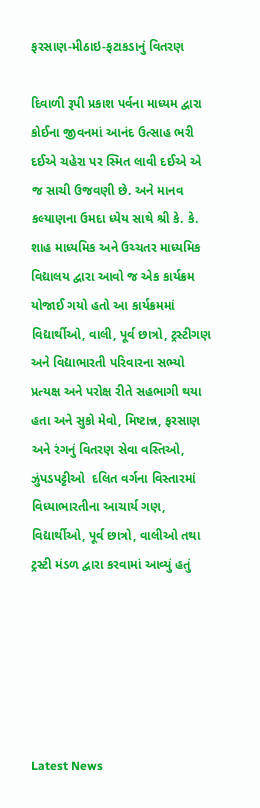ફરસાણ-મીઠાઇ-ફટાકડાનું વિતરણ

દિવાળી રૂપી પ્રકાશ પર્વના માધ્યમ દ્વારા કોઈના જીવનમાં આનંદ ઉત્સાહ ભરી દઈએ ચહેરા પર સ્મિત લાવી દઈએ એ જ સાચી ઉજવણી છે. અને માનવ કલ્યાણના ઉમદા ધ્યેય સાથે શ્રી કે. કે. શાહ માધ્યમિક અને ઉચ્ચતર માધ્યમિક વિદ્યાલય દ્વારા આવો જ એક કાર્યક્રમ યોજાઈ ગયો હતો આ કાર્યક્રમમાં વિદ્યાર્થીઓ, વાલી, પૂર્વ છાત્રો, ટ્રસ્ટીગણ અને વિદ્યાભારતી પરિવારના સભ્યો પ્રત્યક્ષ અને પરોક્ષ રીતે સહભાગી થયા હતા અને સુકો મેવો, મિષ્ટાન્ન, ફરસાણ અને રંગનું વિતરણ સેવા વસ્તિઓ, ઝુંપડપટ્ટીઓ  દલિત વર્ગના વિસ્તારમાં  વિધ્યાભારતીના આચાર્ય ગણ, વિદ્યાર્થીઓ, પૂર્વ છાત્રો, વાલીઓ તથા ટ્રસ્ટી મંડળ દ્વારા કરવામાં આવ્યું હતું






Latest News